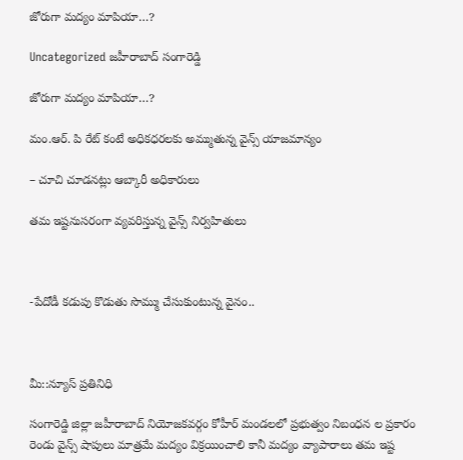జోరుగా మద్యం మాపియా…?

Uncategorized జహీరాబాద్ సంగారెడ్డి

జోరుగా మద్యం మాపియా…?

మం.ఆర్. పి రేట్ కంటే అధికధరలకు అమ్ముతున్న వైన్స్ యాజమాన్యం

– చూచి చూడనట్లు ఆబ్కారీ అధికారులు

తమ ఇష్టనుసరంగా వ్యవరిస్తున్న వైన్స్ నిర్వహితులు



-పేదోడీ కడుపు కొడుతు సొమ్ము చేసుకుంటున్న వైనం..



మీ::న్యూస్ ప్రతినిధి

సంగారెడ్డి జిల్లా జహీరాబాద్ నియోజకవర్గం కోహీర్ మండలలో ప్రభుత్వం నిబంధన ల ప్రకారం రెండు వైన్స్ షాపులు మాత్రమే మద్యం విక్రయించాలి కానీ మద్యం వ్యాపారాలు తమ ఇష్ట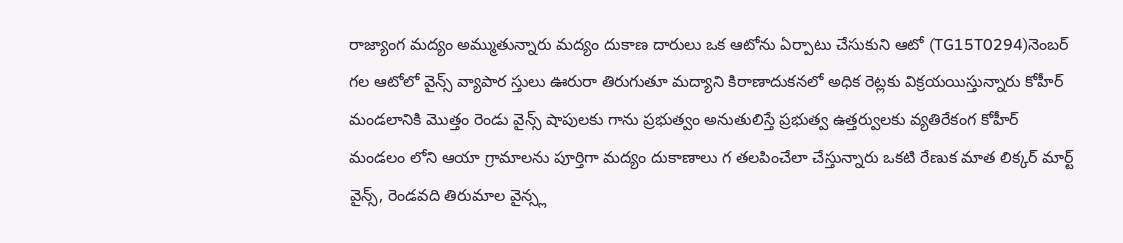రాజ్యాంగ మద్యం అమ్ముతున్నారు మద్యం దుకాణ దారులు ఒక ఆటోను ఏర్పాటు చేసుకుని ఆటో (TG15T0294)నెంబర్ గల ఆటోలో వైన్స్ వ్యాపార స్తులు ఊరురా తిరుగుతూ మద్యాని కిరాణాదుకనలో అధిక రెట్లకు విక్రయయిస్తున్నారు కోహీర్ మండలానికి మొత్తం రెండు వైన్స్ షాపులకు గాను ప్రభుత్వం అనుతులిస్తే ప్రభుత్వ ఉత్తర్వులకు వ్యతిరేకంగ కోహీర్ మండలం లోని ఆయా గ్రామాలను పూర్తిగా మద్యం దుకాణాలు గ తలపించేలా చేస్తున్నారు ఒకటి రేణుక మాత లిక్కర్ మార్ట్ వైన్స్, రెండవది తిరుమాల వైన్స్ల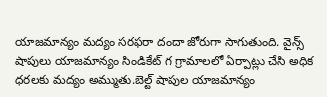యాజమాన్యం మద్యం సరఫరా దందా జోరుగా సాగుతుంది. వైన్స్ షాపులు యాజమాన్యం సిండికేట్ గ గ్రామాలలో ఏర్పాట్లు చేసి అధిక ధరలకు మద్యం అమ్ముతు.బెల్ట్ షాపుల యాజమాన్యం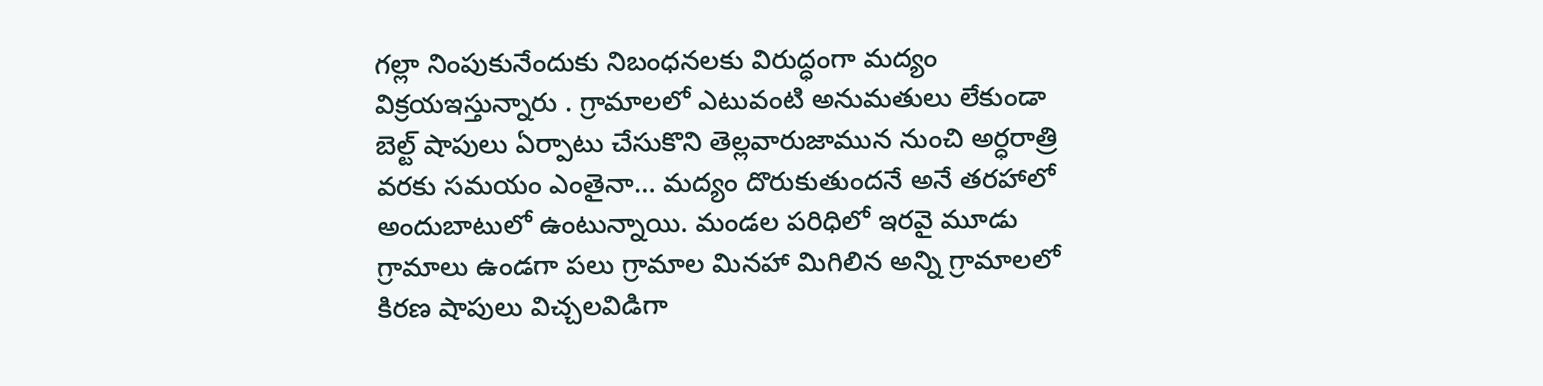గల్లా నింపుకునేందుకు నిబంధనలకు విరుద్ధంగా మద్యం విక్రయఇస్తున్నారు . గ్రామాలలో ఎటువంటి అనుమతులు లేకుండా బెల్ట్ షాపులు ఏర్పాటు చేసుకొని తెల్లవారుజామున నుంచి అర్ధరాత్రి వరకు సమయం ఎంతైనా… మద్యం దొరుకుతుందనే అనే తరహాలో అందుబాటులో ఉంటున్నాయి. మండల పరిధిలో ఇరవై మూడు గ్రామాలు ఉండగా పలు గ్రామాల మినహా మిగిలిన అన్ని గ్రామాలలో కిరణ షాపులు విచ్చలవిడిగా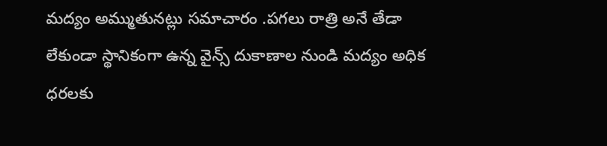మద్యం అమ్ముతునట్లు సమాచారం .పగలు రాత్రి అనే తేడా లేకుండా స్థానికంగా ఉన్న వైన్స్ దుకాణాల నుండి మద్యం అధిక ధరలకు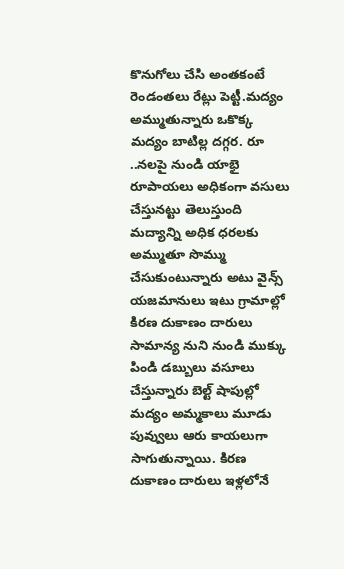కొనుగోలు చేసి అంతకంటే రెండంతలు రేట్లు పెట్టీ.మద్యం అమ్ముతున్నారు ఒకొక్క మద్యం బాటిల్ల దగ్గర. రూ ..నలపై నుండి యాభై రూపాయలు అధికంగా వసులు చేస్తునట్టు తెలుస్తుంది మద్యాన్ని అధిక ధరలకు అమ్ముతూ సొమ్ము చేసుకుంటున్నారు అటు వైన్స్ యజమానులు ఇటు గ్రామాల్లో కిరణ దుకాణం దారులు సామాన్య నుని నుండి ముక్కు పిండి డబ్బులు వసూలు చేస్తున్నారు బెల్ట్ షాపుల్లో మద్యం అమ్మకాలు మూడు పువ్వులు ఆరు కాయలుగా సాగుతున్నాయి. కిరణ దుకాణం దారులు ఇళ్లలోనే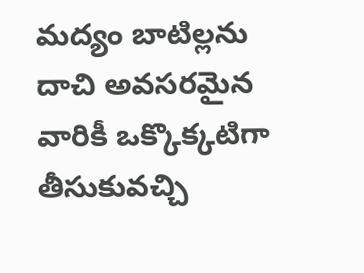మద్యం బాటిల్లను దాచి అవసరమైన వారికీ ఒక్కొక్కటిగా తీసుకువచ్చి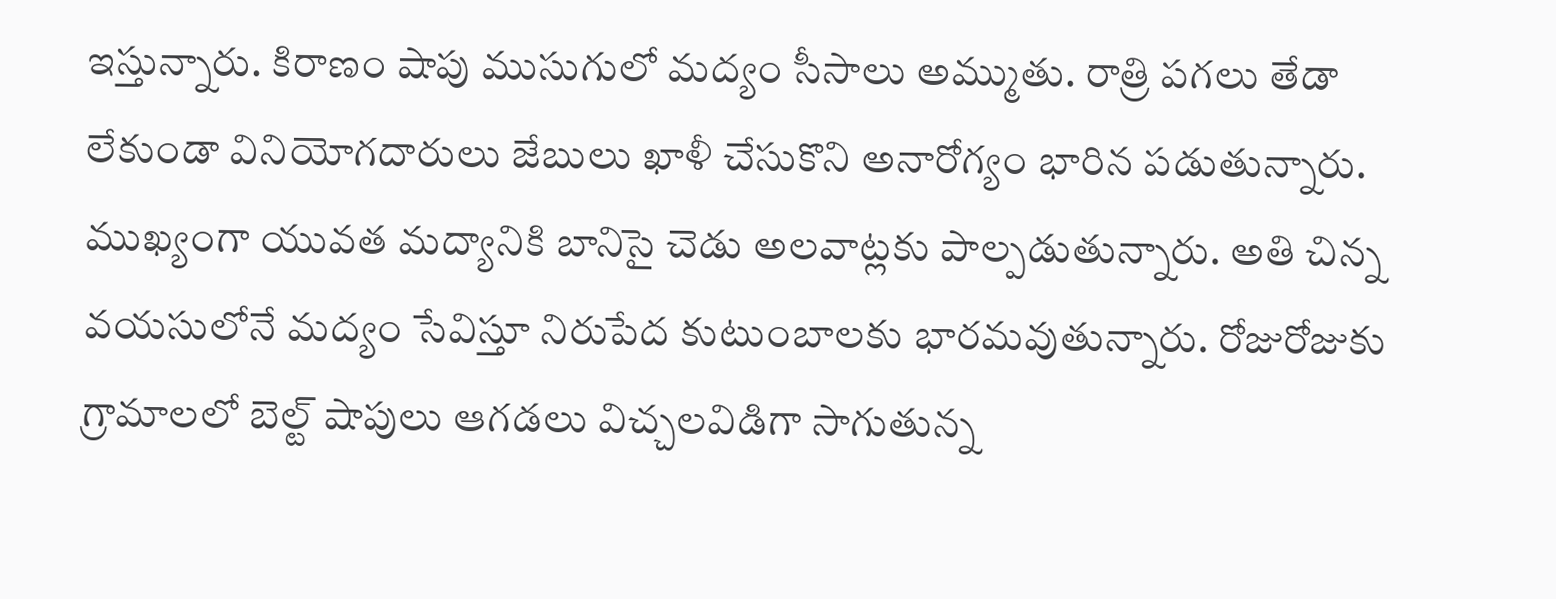ఇస్తున్నారు. కిరాణం షాపు ముసుగులో మద్యం సీసాలు అమ్ముతు. రాత్రి పగలు తేడా లేకుండా వినియోగదారులు జేబులు ఖాళీ చేసుకొని అనారోగ్యం భారిన పడుతున్నారు. ముఖ్యంగా యువత మద్యానికి బానిసై చెడు అలవాట్లకు పాల్పడుతున్నారు. అతి చిన్న వయసులోనే మద్యం సేవిస్తూ నిరుపేద కుటుంబాలకు భారమవుతున్నారు. రోజురోజుకు గ్రామాలలో బెల్ట్ షాపులు ఆగడలు విచ్చలవిడిగా సాగుతున్న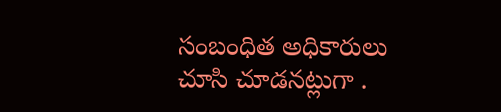సంబంధిత అధికారులు చూసి చూడనట్లుగా .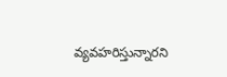వ్యవహరిస్తున్నారని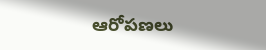ఆరోపణలు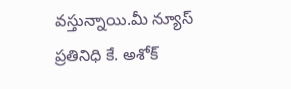వస్తున్నాయి.మీ న్యూస్ ప్రతినిధి కే. అశోక్